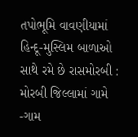તપોભૂમિ વાવણીયામાં હિન્દૂ-મુસ્લિમ બાળાઓ સાથે રમે છે રાસમોરબી : મોરબી જિલ્લામાં ગામે -ગામ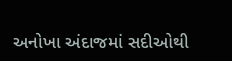અનોખા અંદાજમાં સદીઓથી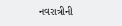નવરાત્રીની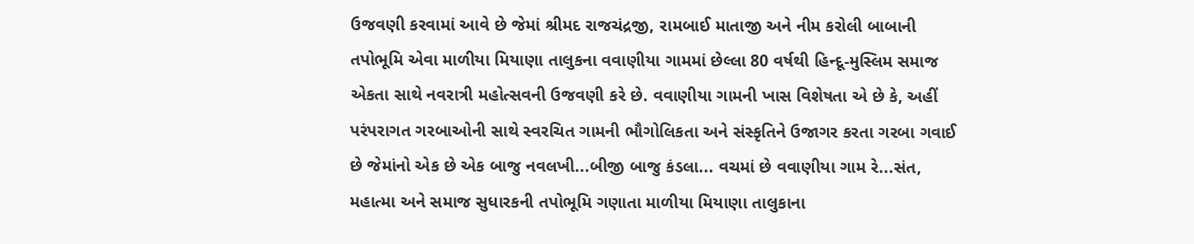ઉજવણી કરવામાં આવે છે જેમાં શ્રીમદ રાજચંદ્રજી, રામબાઈ માતાજી અને નીમ કરોલી બાબાની તપોભૂમિ એવા માળીયા મિયાણા તાલુકના વવાણીયા ગામમાં છેલ્લા 80 વર્ષથી હિન્દૂ-મુસ્લિમ સમાજ એકતા સાથે નવરાત્રી મહોત્સવની ઉજવણી કરે છે. વવાણીયા ગામની ખાસ વિશેષતા એ છે કે, અહીં પરંપરાગત ગરબાઓની સાથે સ્વરચિત ગામની ભૌગોલિકતા અને સંસ્કૃતિને ઉજાગર કરતા ગરબા ગવાઈ છે જેમાંનો એક છે એક બાજુ નવલખી...બીજી બાજુ કંડલા... વચમાં છે વવાણીયા ગામ રે...સંત, મહાત્મા અને સમાજ સુધારકની તપોભૂમિ ગણાતા માળીયા મિયાણા તાલુકાના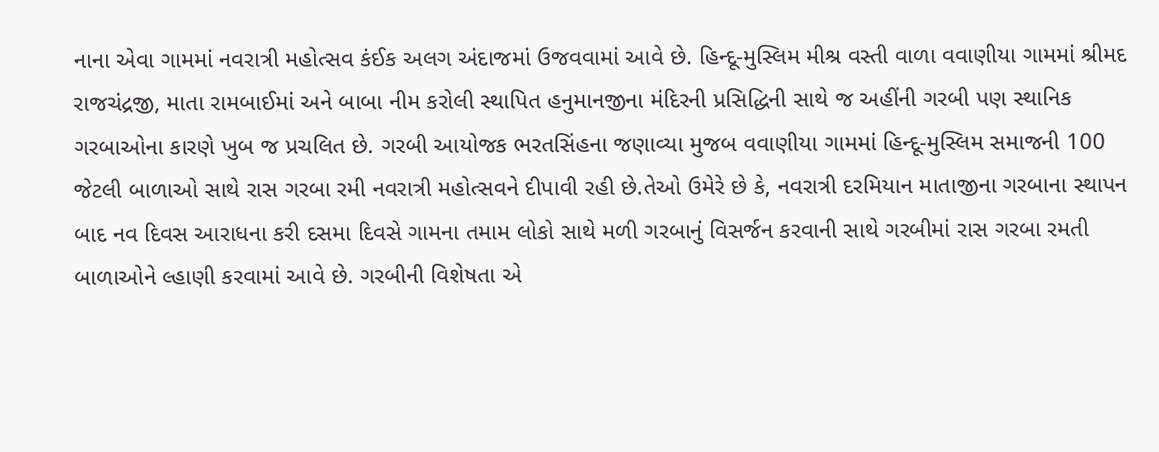નાના એવા ગામમાં નવરાત્રી મહોત્સવ કંઈક અલગ અંદાજમાં ઉજવવામાં આવે છે. હિન્દૂ-મુસ્લિમ મીશ્ર વસ્તી વાળા વવાણીયા ગામમાં શ્રીમદ રાજચંદ્રજી, માતા રામબાઈમાં અને બાબા નીમ કરોલી સ્થાપિત હનુમાનજીના મંદિરની પ્રસિદ્ધિની સાથે જ અહીંની ગરબી પણ સ્થાનિક ગરબાઓના કારણે ખુબ જ પ્રચલિત છે. ગરબી આયોજક ભરતસિંહના જણાવ્યા મુજબ વવાણીયા ગામમાં હિન્દૂ-મુસ્લિમ સમાજની 100 જેટલી બાળાઓ સાથે રાસ ગરબા રમી નવરાત્રી મહોત્સવને દીપાવી રહી છે.તેઓ ઉમેરે છે કે, નવરાત્રી દરમિયાન માતાજીના ગરબાના સ્થાપન બાદ નવ દિવસ આરાધના કરી દસમા દિવસે ગામના તમામ લોકો સાથે મળી ગરબાનું વિસર્જન કરવાની સાથે ગરબીમાં રાસ ગરબા રમતી બાળાઓને લ્હાણી કરવામાં આવે છે. ગરબીની વિશેષતા એ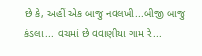છે કે, અહીં એક બાજુ નવલખી...બીજી બાજુ કંડલા... વચમાં છે વવાણીયા ગામ રે...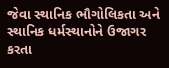જેવા સ્થાનિક ભૌગોલિકતા અને સ્થાનિક ધર્મસ્થાનોને ઉજાગર કરતા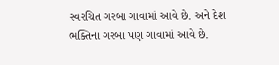સ્વરચિત ગરબા ગાવામાં આવે છે. અને દેશ ભક્તિના ગરબા પણ ગાવામાં આવે છે.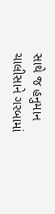સાથે જ હનુમાન ચાલીસાને ગરબામાં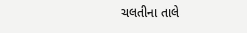ચલતીના તાલે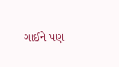ગાઈને પણ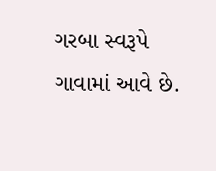ગરબા સ્વરૂપે ગાવામાં આવે છે.